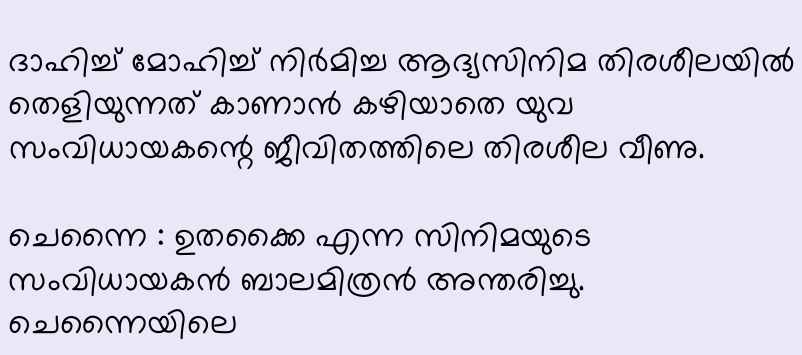ദാഹിച്ച് മോഹിച്ച് നിര്‍മിച്ച ആദ്യസിനിമ തിരശീലയില്‍ തെളിയുന്നത്‌ കാണാന്‍ കഴിയാതെ യുവ സംവിധായകന്റെ ജീവിതത്തിലെ തിരശീല വീണു.

ചെന്നൈ : ഉതക്കൈ എന്ന സിനിമയുടെ സംവിധായകന്‍ ബാലമിത്രന്‍ അന്തരിച്ചു. ചെന്നൈയിലെ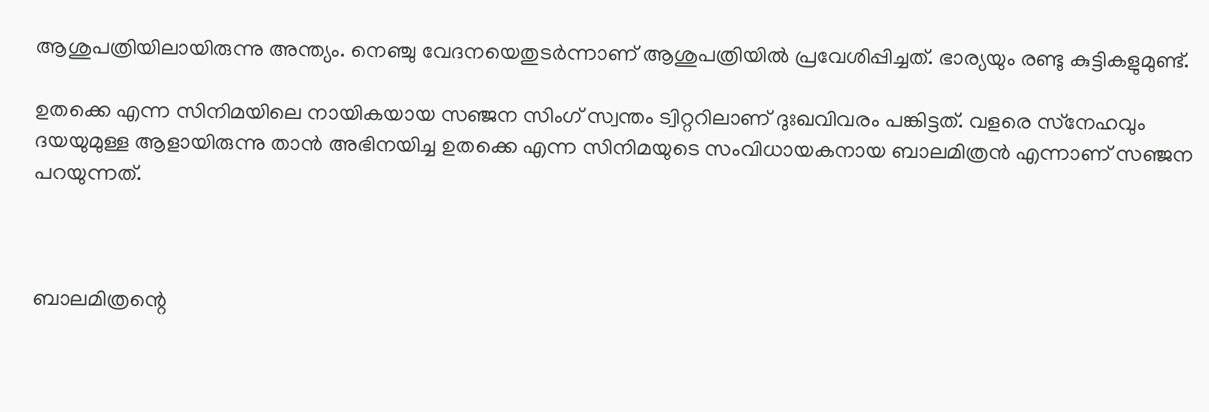ആശുപത്രിയിലായിരുന്നു അന്ത്യം. നെഞ്ചു വേദനയെതുടര്‍ന്നാണ് ആശുപത്രിയില്‍ പ്രവേശിപ്പിച്ചത്. ഭാര്യയും രണ്ടു കുട്ടികളുമുണ്ട്.

ഉതക്കെ എന്ന സിനിമയിലെ നായികയായ സഞ്ജന സിംഗ് സ്വന്തം ട്വിറ്ററിലാണ് ദുഃഖവിവരം പങ്കിട്ടത്. വളരെ സ്‌നേഹവും ദയയുമുള്ള ആളായിരുന്നു താന്‍ അഭിനയിച്ച ഉതക്കെ എന്ന സിനിമയുടെ സംവിധായകനായ ബാലമിത്രന്‍ എന്നാണ് സഞ്ജന പറയുന്നത്.



ബാലമിത്രന്റെ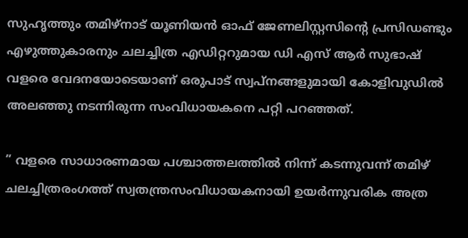സുഹൃത്തും തമിഴ്‌നാട് യൂണിയന്‍ ഓഫ് ജേണലിസ്റ്റസിന്റെ പ്രസിഡണ്ടും എഴുത്തുകാരനും ചലച്ചിത്ര എഡിറ്ററുമായ ഡി എസ് ആര്‍ സുഭാഷ് വളരെ വേദനയോടെയാണ് ഒരുപാട് സ്വപ്നങ്ങളുമായി കോളിവുഡില്‍ അലഞ്ഞു നടന്നിരുന്ന സംവിധായകനെ പറ്റി പറഞ്ഞത്.

” വളരെ സാധാരണമായ പശ്ചാത്തലത്തില്‍ നിന്ന് കടന്നുവന്ന് തമിഴ് ചലച്ചിത്രരംഗത്ത് സ്വതന്ത്രസംവിധായകനായി ഉയര്‍ന്നുവരിക അത്ര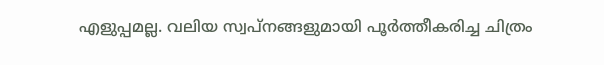എളുപ്പമല്ല. വലിയ സ്വപ്നങ്ങളുമായി പൂര്‍ത്തീകരിച്ച ചിത്രം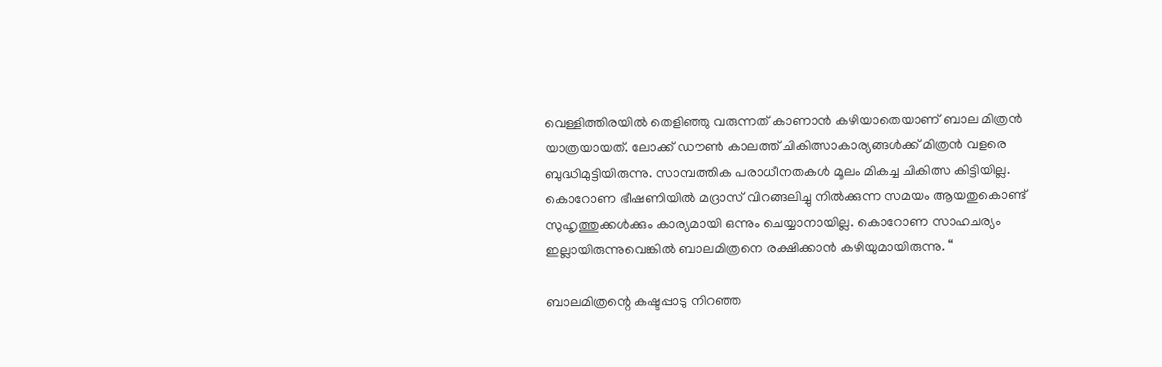വെള്ളിത്തിരയില്‍ തെളിഞ്ഞു വരുന്നത് കാണാന്‍ കഴിയാതെയാണ് ബാല മിത്രന്‍ യാത്രയായത്. ലോക്ക് ഡൗണ്‍ കാലത്ത് ചികിത്സാകാര്യങ്ങള്‍ക്ക് മിത്രന്‍ വളരെ ബുദ്ധിമുട്ടിയിരുന്നു. സാമ്പത്തിക പരാധീനതകള്‍ മൂലം മികച്ച ചികിത്സ കിട്ടിയില്ല. കൊറോണ ഭീഷണിയില്‍ മദ്രാസ് വിറങ്ങലിച്ചു നില്‍ക്കുന്ന സമയം ആയതുകൊണ്ട് സുഹൃത്തുക്കള്‍ക്കും കാര്യമായി ഒന്നും ചെയ്യാനായില്ല. കൊറോണ സാഹചര്യം ഇല്ലായിരുന്നുവെങ്കില്‍ ബാലമിത്രനെ രക്ഷിക്കാന്‍ കഴിയുമായിരുന്നു. “

ബാലമിത്രന്റെ കഷ്ടപ്പാടു നിറഞ്ഞ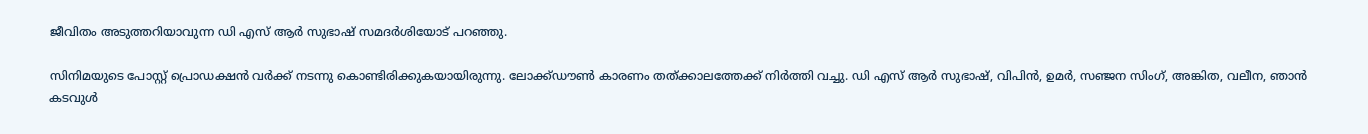ജീവിതം അടുത്തറിയാവുന്ന ഡി എസ് ആര്‍ സുഭാഷ് സമദര്‍ശിയോട് പറഞ്ഞു.

സിനിമയുടെ പോസ്റ്റ് പ്രൊഡക്ഷന്‍ വര്‍ക്ക് നടന്നു കൊണ്ടിരിക്കുകയായിരുന്നു. ലോക്ക്ഡൗണ്‍ കാരണം തത്ക്കാലത്തേക്ക് നിര്‍ത്തി വച്ചു. ഡി എസ് ആര്‍ സുഭാഷ്‌, വിപിന്‍, ഉമര്‍, സഞ്ജന സിംഗ്, അങ്കിത, വലീന, ഞാന്‍ കടവുള്‍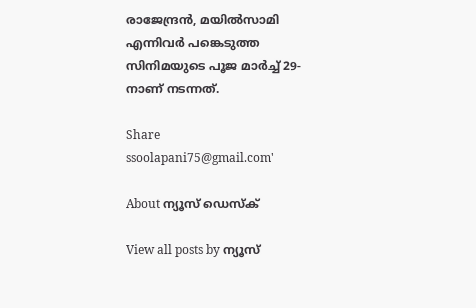രാജേന്ദ്രന്‍, മയില്‍സാമി എന്നിവര്‍ പങ്കെടുത്ത സിനിമയുടെ പൂജ മാര്‍ച്ച് 29-നാണ് നടന്നത്.

Share
ssoolapani75@gmail.com'

About ന്യൂസ് ഡെസ്ക്

View all posts by ന്യൂസ്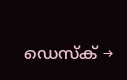ഡെസ്ക് →